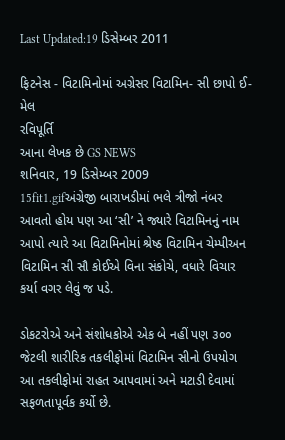Last Updated:19 ડિસેમ્બર 2011

ફિટનેસ - વિટામિનોમાં અગ્રેસર વિટામિન- સી છાપો ઈ-મેલ
રવિપૂર્તિ
આના લેખક છે GS NEWS
શનિવાર, 19 ડિસેમ્બર 2009
15fit1.gifઅંગ્રેજી બારાખડીમાં ભલે ત્રીજો નંબર આવતો હોય પણ આ ‘સી’ ને જ્યારે વિટામિનનું નામ આપો ત્યારે આ વિટામિનોમાં શ્રેષ્ઠ વિટામિન ચેમ્પીઅન વિટામિન સી સૌ કોઈએ વિના સંકોચે, વધારે વિચાર કર્યા વગર લેવું જ પડે.

ડોકટરોએ અને સંશોધકોએ એક બે નહીં પણ ૩૦૦ જેટલી શારીરિક તકલીફોમાં વિટામિન સીનો ઉપયોગ આ તકલીફોમાં રાહત આપવામાં અને મટાડી દેવામાં સફળતાપૂર્વક કર્યો છે.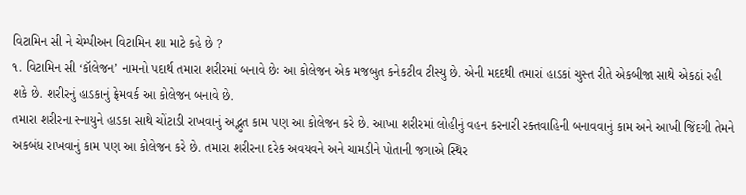વિટામિન સી ને ચેમ્પીઅન વિટામિન શા માટે કહે છે ?
૧. વિટામિન સી ‘કૉલેજન’ નામનો પદાર્થ તમારા શરીરમાં બનાવે છેઃ આ કોલેજન એક મજબુત કનેકટીવ ટીસ્યુ છે. એની મદદથી તમારાં હાડકાં ચુસ્ત રીતે એકબીજા સાથે એકઠાં રહી શકે છે. શરીરનું હાડકાનું ફ્રેમવર્ક આ કોલેજન બનાવે છે.
તમારા શરીરના સ્નાયુને હાડકા સાથે ચોંટાડી રાખવાનું અદ્ભુત કામ પણ આ કોલેજન કરે છે. આખા શરીરમાં લોહીનું વહન કરનારી રક્તવાહિની બનાવવાનું કામ અને આખી જિંદગી તેમને અકબંધ રાખવાનું કામ પણ આ કોલેજન કરે છે. તમારા શરીરના દરેક અવયવને અને ચામડીને પોતાની જગાએ સ્થિર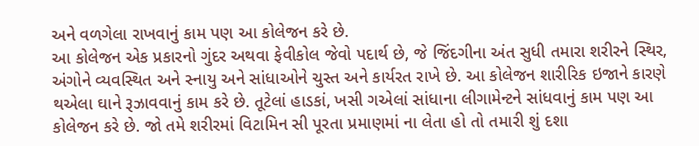અને વળગેલા રાખવાનું કામ પણ આ કોલેજન કરે છે.
આ કોલેજન એક પ્રકારનો ગુંદર અથવા ફેવીકોલ જેવો પદાર્થ છે, જે જિંદગીના અંત સુધી તમારા શરીરને સ્થિર, અંગોને વ્યવસ્થિત અને સ્નાયુ અને સાંધાઓને ચુસ્ત અને કાર્યરત રાખે છે. આ કોલેજન શારીરિક ઇજાને કારણે થએલા ઘાને રૂઝાવવાનું કામ કરે છે. તૂટેલાં હાડકાં, ખસી ગએલાં સાંધાના લીગામેન્ટને સાંધવાનું કામ પણ આ કોલેજન કરે છે. જો તમે શરીરમાં વિટામિન સી પૂરતા પ્રમાણમાં ના લેતા હો તો તમારી શું દશા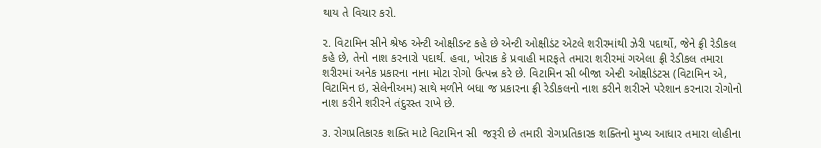થાય તે વિચાર કરો.

૨. વિટામિન સીને શ્રેષ્ઠ એન્ટી ઓક્ષીડન્ટ કહે છે એન્ટી ઓક્ષીડંટ એટલે શરીરમાંથી ઝેરી પદાર્થો, જેને ફ્રી રેડીકલ કહે છે, તેનો નાશ કરનારો પદાર્થ. હવા, ખોરાક કે પ્રવાહી મારફતે તમારા શરીરમાં ગએલા ફ્રી રેડીકલ તમારા શરીરમાં અનેક પ્રકારના નાના મોટા રોગો ઉત્પન્ન કરે છે. વિટામિન સી બીજા એન્ટી ઓક્ષીડંટસ (વિટામિન એ, વિટામિન ઇ, સેલેનીઅમ) સાથે મળીને બધા જ પ્રકારના ફ્રી રેડીકલનો નાશ કરીને શરીરને પરેશાન કરનારા રોગોનો નાશ કરીને શરીરને તંદુરસ્ત રાખે છે.

૩. રોગપ્રતિકારક શક્તિ માટે વિટામિન સી  જરૂરી છે તમારી રોગપ્રતિકારક શક્તિનો મુખ્ય આધાર તમારા લોહીના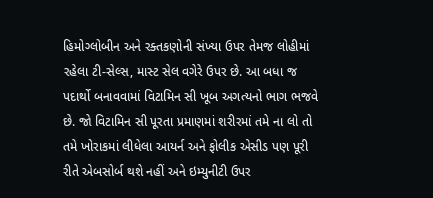હિમોગ્લોબીન અને રક્તકણોની સંખ્યા ઉપર તેમજ લોહીમાં રહેલા ટી-સેલ્સ, માસ્ટ સેલ વગેરે ઉપર છે. આ બધા જ પદાર્થો બનાવવામાં વિટામિન સી ખૂબ અગત્યનો ભાગ ભજવે છે. જો વિટામિન સી પૂરતા પ્રમાણમાં શરીરમાં તમે ના લો તો તમે ખોરાકમાં લીધેલા આયર્ન અને ફોલીક એસીડ પણ પૂરી રીતે એબસોર્બ થશે નહીં અને ઇમ્યુનીટી ઉપર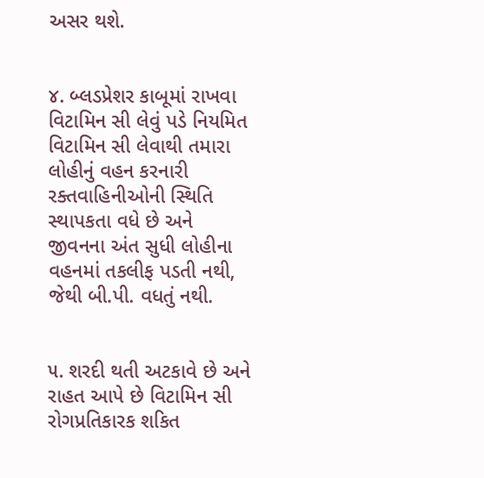અસર થશે.


૪. બ્લડપ્રેશર કાબૂમાં રાખવા વિટામિન સી લેવું પડે નિયમિત વિટામિન સી લેવાથી તમારા લોહીનું વહન કરનારી રક્તવાહિનીઓની સ્થિતિ સ્થાપકતા વધે છે અને જીવનના અંત સુધી લોહીના વહનમાં તકલીફ પડતી નથી, જેથી બી.પી. વધતું નથી.


૫. શરદી થતી અટકાવે છે અને રાહત આપે છે વિટામિન સી રોગપ્રતિકારક શકિત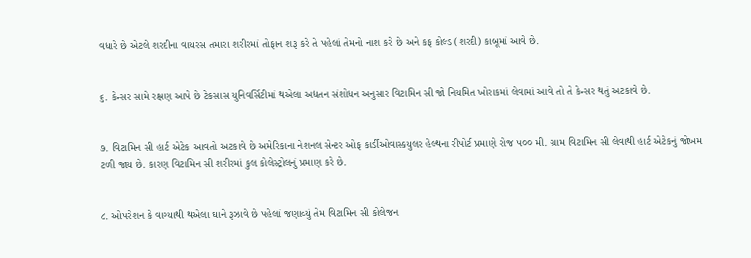વધારે છે એટલે શરદીના વાયરસ તમારા શરીરમાં તોફાન શરૂ કરે તે પહેલાં તેમનો નાશ કરે છે અને કફ કોલ્ડ (શરદી) કાબૂમાં આવે છે.


૬. કેન્સર સામે રક્ષણ આપે છે ટેકસાસ યુનિવર્સિટીમાં થએલા અદ્યતન સંશોધન અનુસાર વિટામિન સી જો નિયમિત ખોરાકમાં લેવામાં આવે તો તે કેન્સર થતું અટકાવે છે.


૭. વિટામિન સી હાર્ટ એટેક આવતો અટકાવે છે અમેરિકાના નેશનલ સેન્ટર ઓફ કાર્ડીઓવાસ્કયુલર હેલ્થના રીપોર્ટ પ્રમાણે રોજ ૫૦૦ મી. ગ્રામ વિટામિન સી લેવાથી હાર્ટ એટેકનું જોખમ ટળી જાય છે. કારણ વિટામિન સી શરીરમાં કુલ કોલેસ્ટ્રોલનું પ્રમાણ કરે છે.


૮. ઓપરેશન કે વાગ્યાથી થએલા ઘાને રૂઝાવે છે પહેલાં જણાવ્યું તેમ વિટામિન સી કોલેજન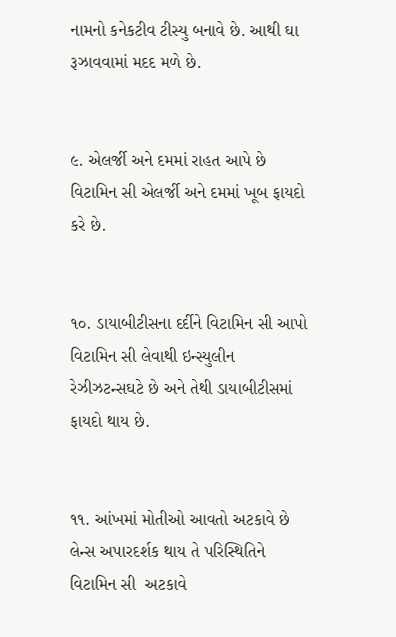નામનો કનેકટીવ ટીસ્યુ બનાવે છે. આથી ઘા રૂઝાવવામાં મદદ મળે છે.


૯. એલર્જી અને દમમાં રાહત આપે છે વિટામિન સી એલર્જી અને દમમાં ખૂબ ફાયદો કરે છે.


૧૦. ડાયાબીટીસના દર્દીને વિટામિન સી આપો વિટામિન સી લેવાથી ઇન્સ્યુલીન રેઝીઝટન્સઘટે છે અને તેથી ડાયાબીટીસમાં ફાયદો થાય છે.


૧૧. આંખમાં મોતીઓ આવતો અટકાવે છે લેન્સ અપારદર્શક થાય તે પરિસ્થિતિને વિટામિન સી  અટકાવે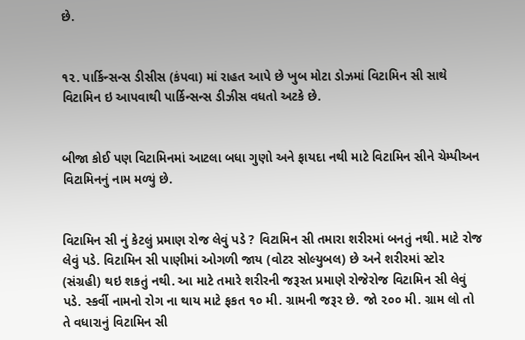છે.


૧૨. પાર્કિન્સન્સ ડીસીસ (કંપવા) માં રાહત આપે છે ખુબ મોટા ડોઝમાં વિટામિન સી સાથે વિટામિન ઇ આપવાથી પાર્કિન્સન્સ ડીઝીસ વધતો અટકે છે.


બીજા કોઈ પણ વિટામિનમાં આટલા બધા ગુણો અને ફાયદા નથી માટે વિટામિન સીને ચેમ્પીઅન વિટામિનનું નામ મળ્યું છે.


વિટામિન સી નું કેટલું પ્રમાણ રોજ લેવું પડે ? વિટામિન સી તમારા શરીરમાં બનતું નથી. માટે રોજ લેવું પડે. વિટામિન સી પાણીમાં ઓગળી જાય (વોટર સોલ્યુબલ) છે અને શરીરમાં સ્ટોર (સંગ્રહી) થઇ શકતું નથી. આ માટે તમારે શરીરની જરૂરત પ્રમાણે રોજેરોજ વિટામિન સી લેવું પડે. સ્કર્વી નામનો રોગ ના થાય માટે ફકત ૧૦ મી. ગ્રામની જરૂર છે. જો ૨૦૦ મી. ગ્રામ લો તો તે વધારાનું વિટામિન સી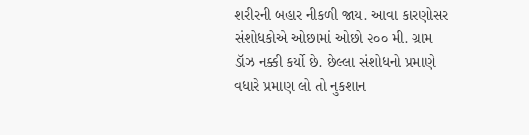શરીરની બહાર નીકળી જાય. આવા કારણોસર સંશોધકોએ ઓછામાં ઓછો ૨૦૦ મી. ગ્રામ ડૉઝ નક્કી કર્યો છે. છેલ્લા સંશોધનો પ્રમાણે વધારે પ્રમાણ લો તો નુકશાન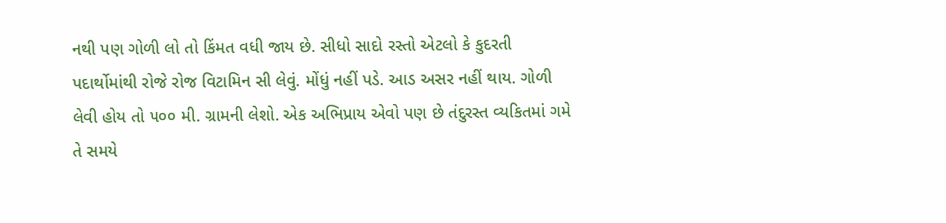નથી પણ ગોળી લો તો કિંમત વધી જાય છે. સીધો સાદો રસ્તો એટલો કે કુદરતી પદાર્થોમાંથી રોજે રોજ વિટામિન સી લેવું. મોંધું નહીં પડે. આડ અસર નહીં થાય. ગોળી લેવી હોય તો ૫૦૦ મી. ગ્રામની લેશો. એક અભિપ્રાય એવો પણ છે તંદુરસ્ત વ્યકિતમાં ગમે તે સમયે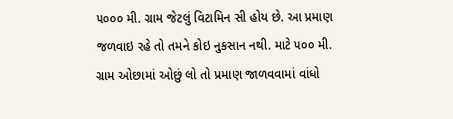૫૦૦૦ મી. ગ્રામ જેટલું વિટામિન સી હોય છે. આ પ્રમાણ જળવાઇ રહે તો તમને કોઇ નુકસાન નથી. માટે ૫૦૦ મી. ગ્રામ ઓછામાં ઓછું લો તો પ્રમાણ જાળવવામાં વાંધો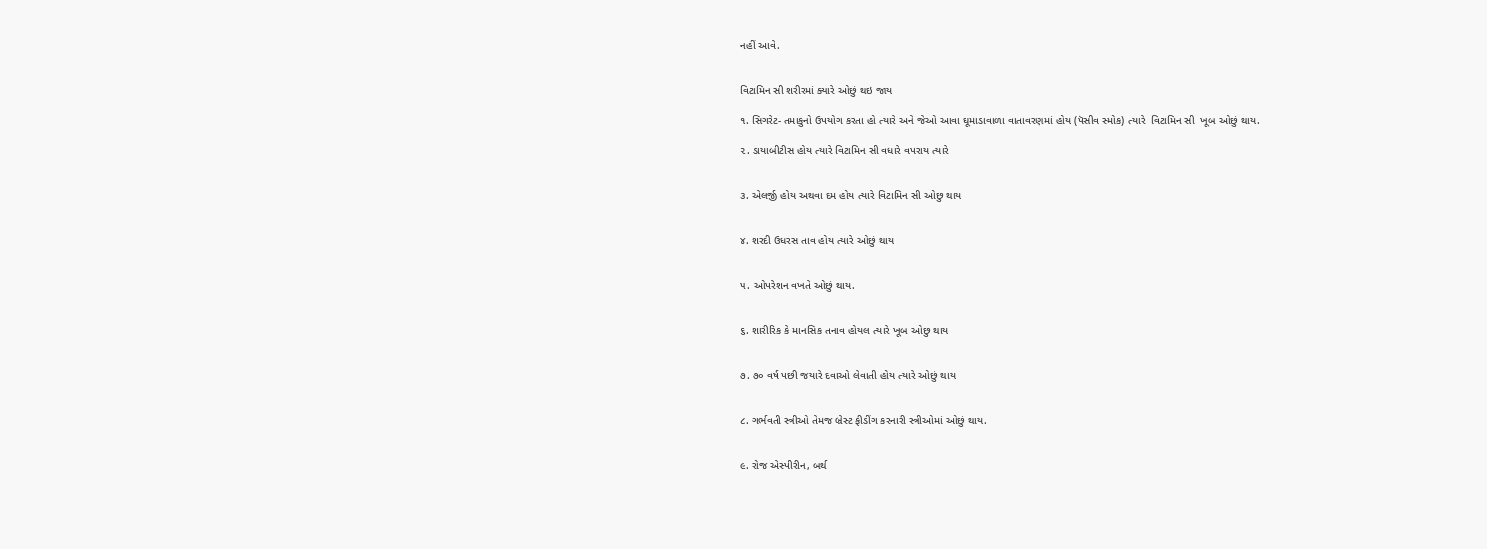નહીં આવે.


વિટામિન સી શરીરમાં ક્યારે ઓછું થઇ જાય

૧. સિગરેટ- તમાકુનો ઉપયોગ કરતા હો ત્યારે અને જેઓ આવા ઘૂમાડાવાળા વાતાવરણમાં હોય (પૅસીવ સ્મોક) ત્યારે  વિટામિન સી  ખૂબ ઓછું થાય.

૨. ડાયાબીટીસ હોય ત્યારે વિટામિન સી વધારે વપરાય ત્યારે


૩. એલર્જી હોય અથવા દમ હોય ત્યારે વિટામિન સી ઓછુ થાય


૪. શરદી ઉધરસ તાવ હોય ત્યારે ઓછું થાય


૫. ઓપરેશન વખતે ઓછું થાય.


૬. શારીરિક કે માનસિક તનાવ હોયલ ત્યારે ખૂબ ઓછુ થાય


૭. ૭૦ વર્ષ પછી જયારે દવાઓ લેવાતી હોય ત્યારે ઓછું થાય


૮. ગર્ભવતી સ્ત્રીઓ તેમજ બ્રેસ્ટ ફીડીંગ કરનારી સ્ત્રીઓમાં ઓછું થાય.


૯. રોજ એસ્પીરીન, બર્થ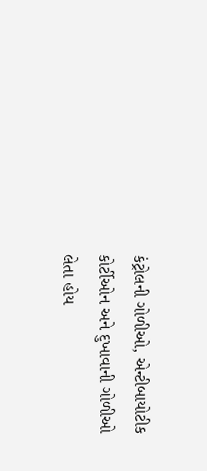કંટ્રોલની ગોળીઓ, એન્ટીબાયોટીક કોર્ટીઓન અને દુખાવાની ગોળીઓ લેતા હોય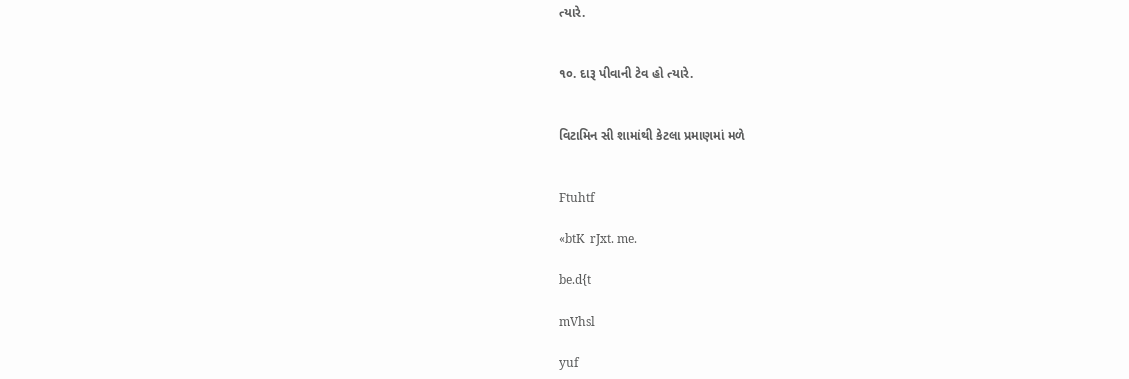ત્યારે.


૧૦. દારૂ પીવાની ટેવ હો ત્યારે.


વિટામિન સી શામાંથી કેટલા પ્રમાણમાં મળે


Ftuhtf

«btK  rJxt. me.

be.d{t

mVhsl

yuf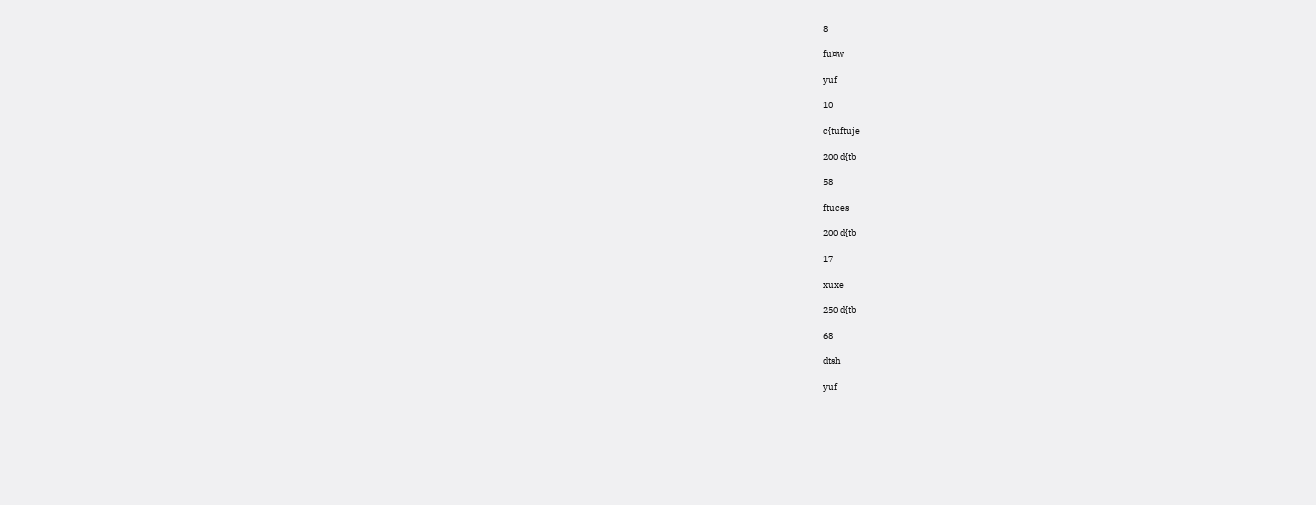8

fu¤w

yuf

10

c{tuftuje

200 d{tb

58

ftuces

200 d{tb

17

xuxe

250 d{tb

68

dtsh

yuf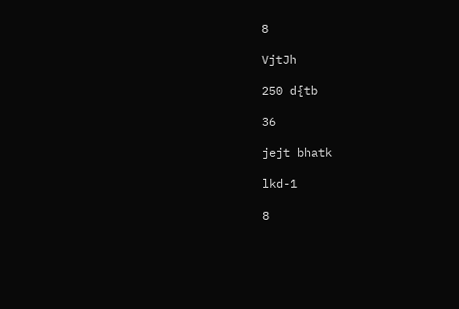8

VjtJh

250 d{tb

36

jejt bhatk

lkd-1

8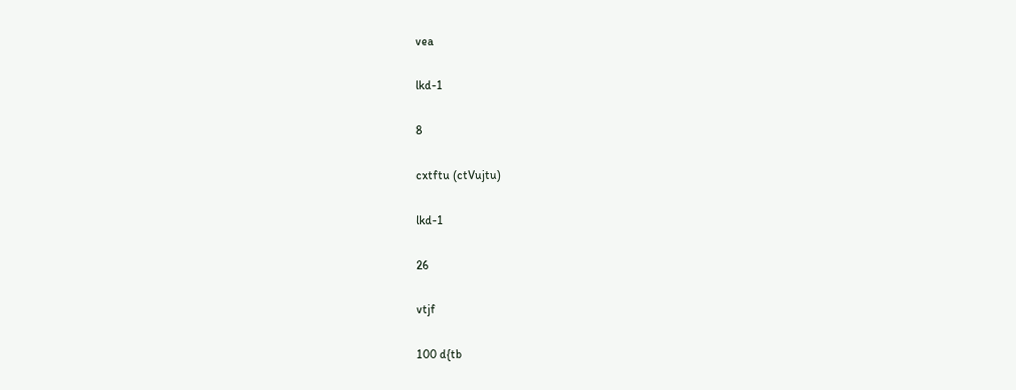vea

lkd-1

8

cxtftu (ctVujtu)

lkd-1

26

vtjf

100 d{tb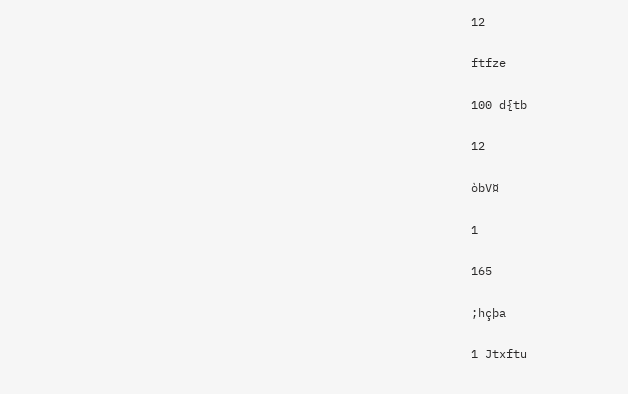12

ftfze

100 d{tb

12

òbV¤

1

165

;hçþa

1 Jtxftu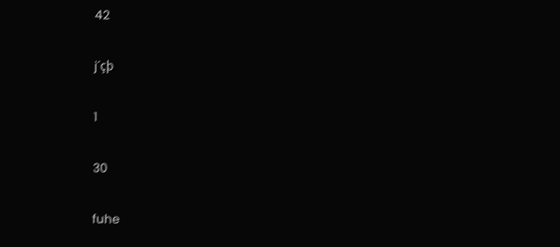42

j´çþ

1

30

fuhe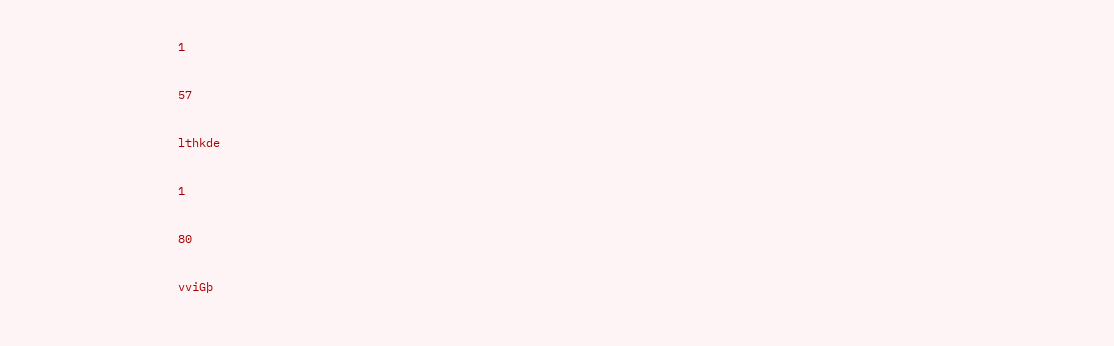1

57

lthkde

1

80

vviGþ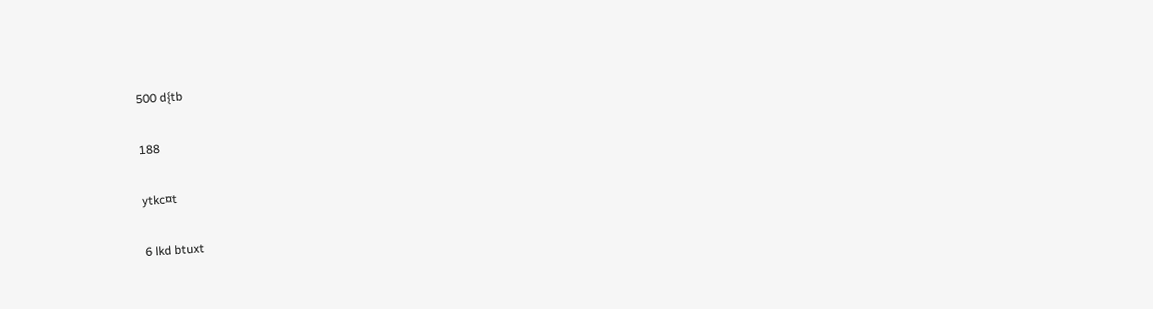500 d{tb

188

ytkc¤t

6 lkd btuxt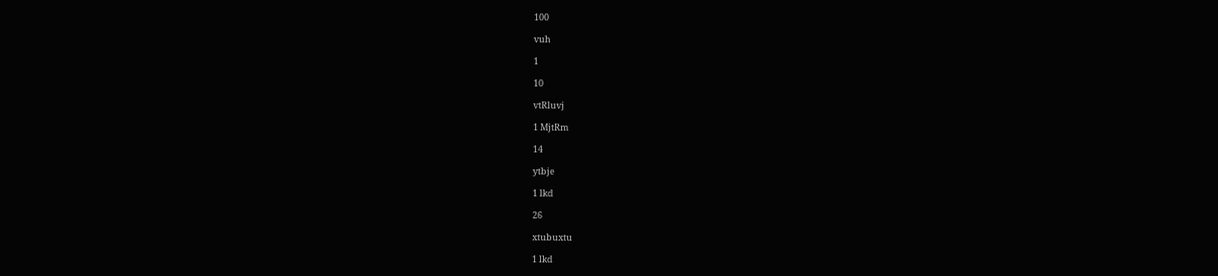100

vuh

1

10

vtRluvj

1 MjtRm

14

ytbje

1 lkd

26

xtubuxtu

1 lkd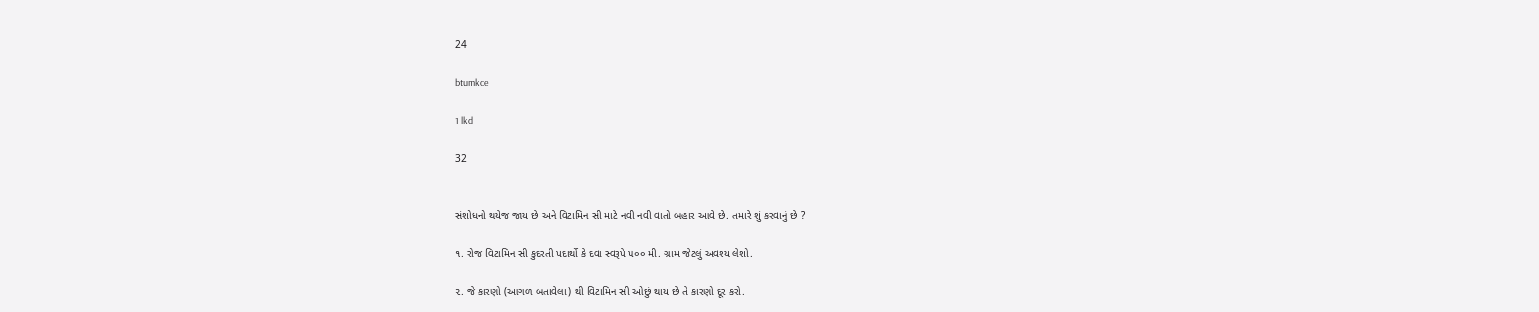24

btumkce

1 lkd

32


સંશોધનો થયેજ જાય છે અને વિટામિન સી માટે નવી નવી વાતો બહાર આવે છે. તમારે શું કરવાનું છે ?

૧. રોજ વિટામિન સી કુદરતી પદાર્થો કે દવા સ્વરૂપે ૫૦૦ મી. ગ્રામ જેટલું અવશ્ય લેશો.

૨. જે કારણો (આગળ બતાવેલા) થી વિટામિન સી ઓછું થાય છે તે કારણો દૂર કરો.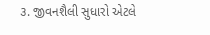૩. જીવનશૈલી સુધારો એટલે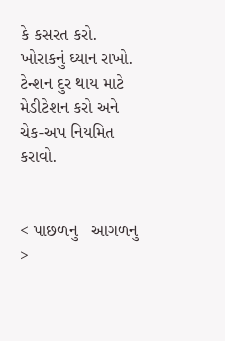કે કસરત કરો. ખોરાકનું ઘ્યાન રાખો. ટેન્શન દુર થાય માટે મેડીટેશન કરો અને ચેક-અપ નિયમિત કરાવો.


< પાછળનુ   આગળનુ >